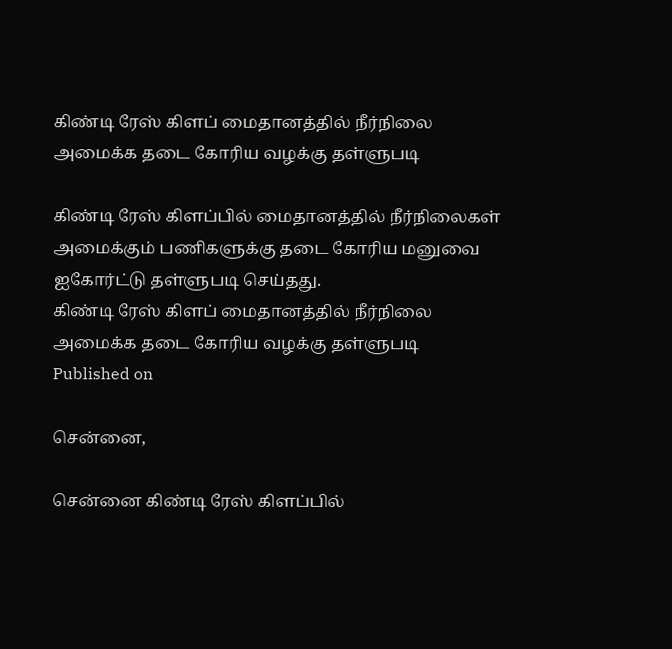கிண்டி ரேஸ் கிளப் மைதானத்தில் நீர்நிலை அமைக்க தடை கோரிய வழக்கு தள்ளுபடி

கிண்டி ரேஸ் கிளப்பில் மைதானத்தில் நீர்நிலைகள் அமைக்கும் பணிகளுக்கு தடை கோரிய மனுவை ஐகோர்ட்டு தள்ளுபடி செய்தது.
கிண்டி ரேஸ் கிளப் மைதானத்தில் நீர்நிலை அமைக்க தடை கோரிய வழக்கு தள்ளுபடி
Published on

சென்னை,

சென்னை கிண்டி ரேஸ் கிளப்பில்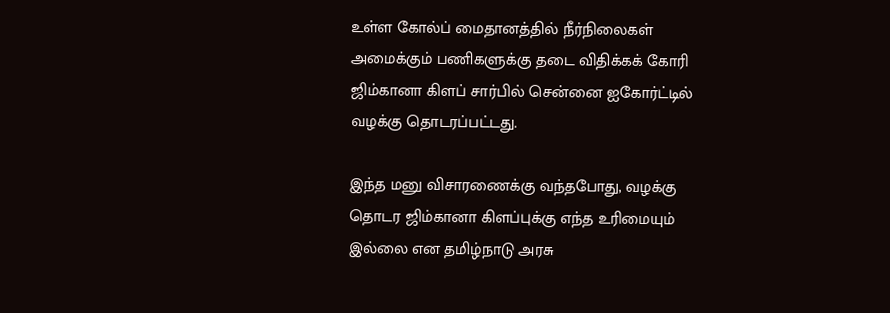உள்ள கோல்ப் மைதானத்தில் நீர்நிலைகள் அமைக்கும் பணிகளுக்கு தடை விதிக்கக் கோரி ஜிம்கானா கிளப் சார்பில் சென்னை ஐகோர்ட்டில் வழக்கு தொடரப்பட்டது.

இந்த மனு விசாரணைக்கு வந்தபோது, வழக்கு தொடர ஜிம்கானா கிளப்புக்கு எந்த உரிமையும் இல்லை என தமிழ்நாடு அரசு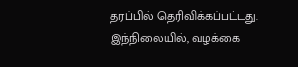தரப்பில் தெரிவிக்கப்பட்டது. இந்நிலையில், வழக்கை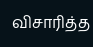விசாரித்த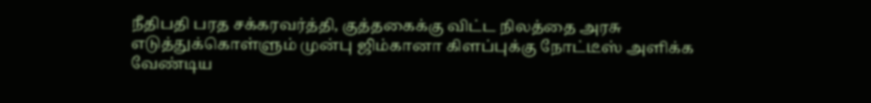நீதிபதி பரத சக்கரவர்த்தி, குத்தகைக்கு விட்ட நிலத்தை அரசு எடுத்துக்கொள்ளும் முன்பு ஜிம்கானா கிளப்புக்கு நோட்டீஸ் அளிக்க வேண்டிய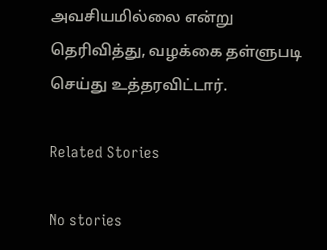அவசியமில்லை என்று தெரிவித்து, வழக்கை தள்ளுபடி செய்து உத்தரவிட்டார்.

Related Stories

No stories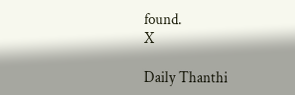found.
X

Daily Thanthi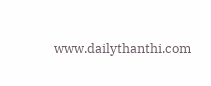www.dailythanthi.com